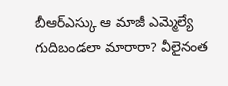బీఆర్ఎస్కు ఆ మాజీ ఎమ్మెల్యే గుదిబండలా మారారా? వీలైనంత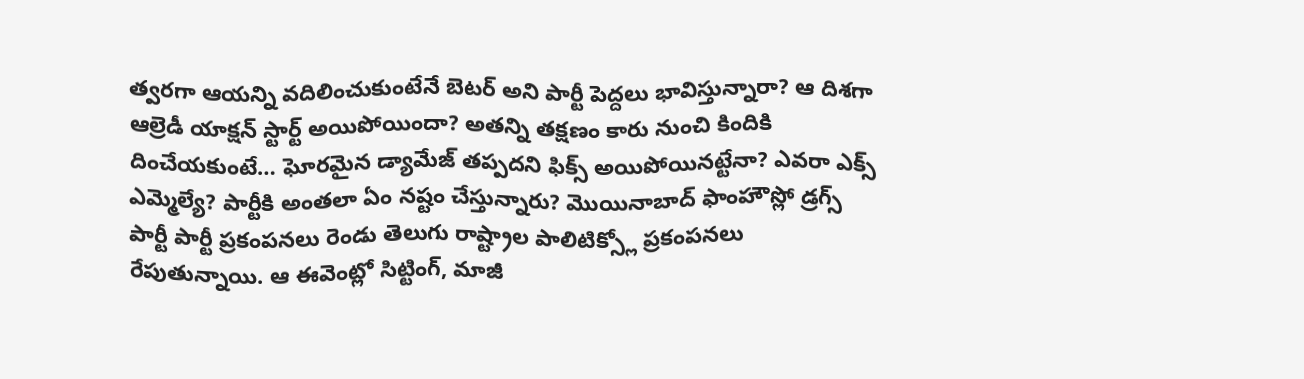త్వరగా ఆయన్ని వదిలించుకుంటేనే బెటర్ అని పార్టీ పెద్దలు భావిస్తున్నారా? ఆ దిశగా ఆల్రెడీ యాక్షన్ స్టార్ట్ అయిపోయిందా? అతన్ని తక్షణం కారు నుంచి కిందికి దించేయకుంటే… ఘోరమైన డ్యామేజ్ తప్పదని ఫిక్స్ అయిపోయినట్టేనా? ఎవరా ఎక్స్ ఎమ్మెల్యే? పార్టీకి అంతలా ఏం నష్టం చేస్తున్నారు? మొయినాబాద్ ఫాంహౌస్లో డ్రగ్స్ పార్టీ పార్టీ ప్రకంపనలు రెండు తెలుగు రాష్ట్రాల పాలిటిక్స్లో ప్రకంపనలు రేపుతున్నాయి. ఆ ఈవెంట్లో సిట్టింగ్, మాజీ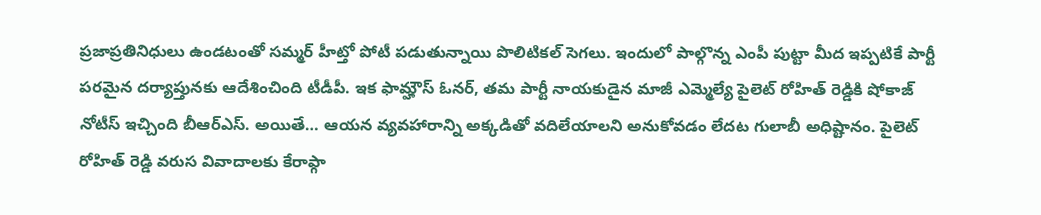ప్రజాప్రతినిధులు ఉండటంతో సమ్మర్ హీట్తో పోటీ పడుతున్నాయి పొలిటికల్ సెగలు. ఇందులో పాల్గొన్న ఎంపీ పుట్టా మీద ఇప్పటికే పార్టీ పరమైన దర్యాప్తునకు ఆదేశించింది టీడీపీ. ఇక ఫామ్హౌస్ ఓనర్, తమ పార్టీ నాయకుడైన మాజీ ఎమ్మెల్యే పైలెట్ రోహిత్ రెడ్డికి షోకాజ్ నోటీస్ ఇచ్చింది బీఆర్ఎస్. అయితే… ఆయన వ్యవహారాన్ని అక్కడితో వదిలేయాలని అనుకోవడం లేదట గులాబీ అధిష్టానం. పైలెట్ రోహిత్ రెడ్డి వరుస వివాదాలకు కేరాఫ్గా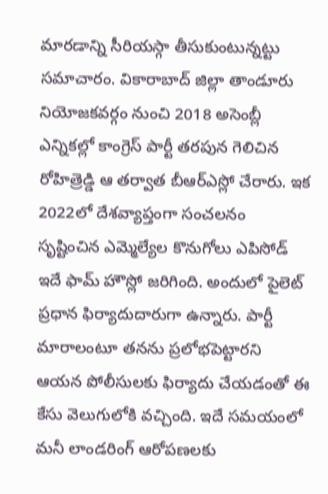మారడాన్ని సీరియస్గా తీసుకుంటున్నట్టు సమాచారం. వికారాబాద్ జిల్లా తాండూరు నియోజకవర్గం నుంచి 2018 అసెంబ్లీ ఎన్నికల్లో కాంగ్రెస్ పార్టీ తరపున గెలిచిన రోహిత్రెడ్డి ఆ తర్వాత బీఆర్ఎస్లో చేరారు. ఇక 2022లో దేశవ్యాప్తంగా సంచలనం సృష్టించిన ఎమ్మెల్యేల కొనుగోలు ఎపిసోడ్ ఇదే ఫామ్ హౌస్లో జరిగింది. అందులో పైలెట్ ప్రధాన ఫిర్యాదుదారుగా ఉన్నారు. పార్టీ మారాలంటూ తనను ప్రలోభపెట్టారని ఆయన పోలీసులకు ఫిర్యాదు చేయడంతో ఈ కేసు వెలుగులోకి వచ్చింది. ఇదే సమయంలో మనీ లాండరింగ్ ఆరోపణలకు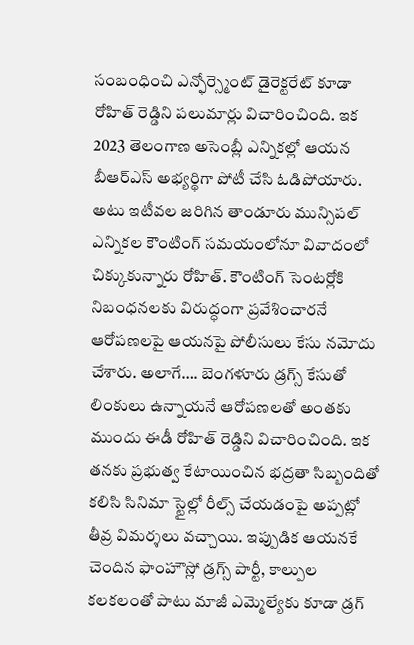సంబంధించి ఎన్ఫోర్స్మెంట్ డైరెక్టరేట్ కూడా రోహిత్ రెడ్డిని పలుమార్లు విచారించింది. ఇక 2023 తెలంగాణ అసెంబ్లీ ఎన్నికల్లో ఆయన బీఆర్ఎస్ అభ్యర్థిగా పోటీ చేసి ఓడిపోయారు.
అటు ఇటీవల జరిగిన తాండూరు మున్సిపల్ ఎన్నికల కౌంటింగ్ సమయంలోనూ వివాదంలో చిక్కుకున్నారు రోహిత్. కౌంటింగ్ సెంటర్లోకి నిబంధనలకు విరుద్ధంగా ప్రవేశించారనే ఆరోపణలపై ఆయనపై పోలీసులు కేసు నమోదు చేశారు. అలాగే…. బెంగళూరు డ్రగ్స్ కేసుతో లింకులు ఉన్నాయనే ఆరోపణలతో అంతకు ముందు ఈడీ రోహిత్ రెడ్డిని విచారించింది. ఇక తనకు ప్రభుత్వ కేటాయించిన భద్రతా సిబ్బందితో కలిసి సినిమా స్టైల్లో రీల్స్ చేయడంపై అప్పట్లో తీవ్ర విమర్శలు వచ్చాయి. ఇప్పుడిక ఆయనకే చెందిన ఫాంహౌస్లో డ్రగ్స్ పార్టీ, కాల్పుల కలకలంతో పాటు మాజీ ఎమ్మెల్యేకు కూడా డ్రగ్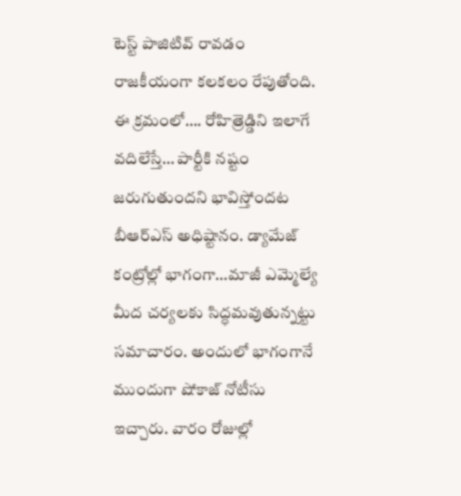టెస్ట్ పాజిటివ్ రావడం రాజకీయంగా కలకలం రేపుతోంది. ఈ క్రమంలో…. రోహిత్రెడ్డిని ఇలాగే వదిలేస్తే… పార్టీకి నష్టం జరుగుతుందని భావిస్తోందట బీఆర్ఎస్ అధిష్టానం. డ్యామేజ్ కంట్రోల్లో భాగంగా…మాజీ ఎమ్మెల్యే మీద చర్యలకు సిద్ధమవుతున్నట్టు సమాచారం. అందులో భాగంగానే ముందుగా షోకాజ్ నోటీసు ఇచ్చారు. వారం రోజుల్లో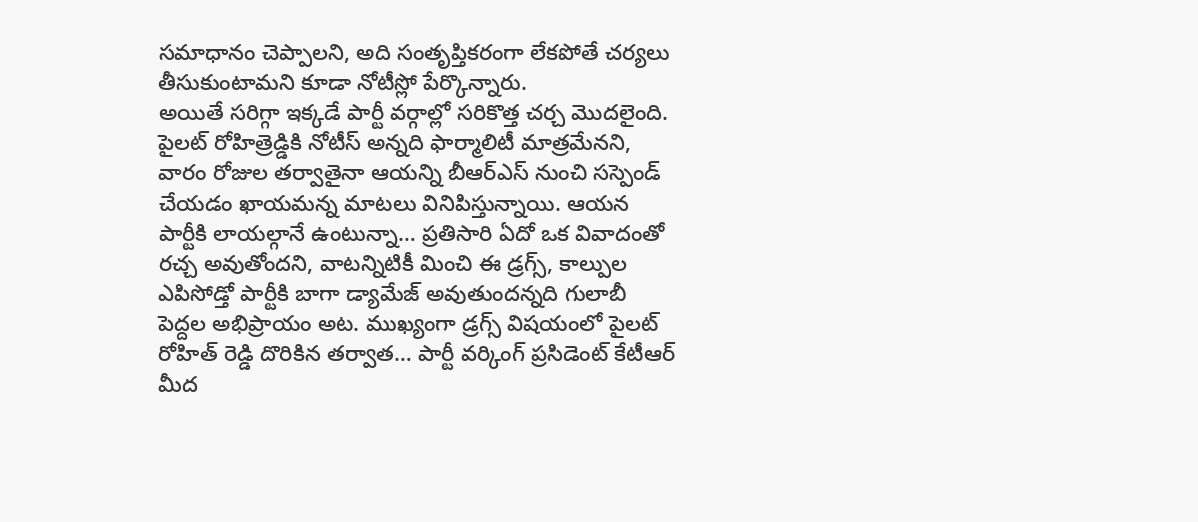సమాధానం చెప్పాలని, అది సంతృప్తికరంగా లేకపోతే చర్యలు తీసుకుంటామని కూడా నోటీస్లో పేర్కొన్నారు.
అయితే సరిగ్గా ఇక్కడే పార్టీ వర్గాల్లో సరికొత్త చర్చ మొదలైంది. పైలట్ రోహిత్రెడ్డికి నోటీస్ అన్నది ఫార్మాలిటీ మాత్రమేనని, వారం రోజుల తర్వాతైనా ఆయన్ని బీఆర్ఎస్ నుంచి సస్పెండ్ చేయడం ఖాయమన్న మాటలు వినిపిస్తున్నాయి. ఆయన పార్టీకి లాయల్గానే ఉంటున్నా… ప్రతిసారి ఏదో ఒక వివాదంతో రచ్చ అవుతోందని, వాటన్నిటికీ మించి ఈ డ్రగ్స్, కాల్పుల ఎపిసోడ్తో పార్టీకి బాగా డ్యామేజ్ అవుతుందన్నది గులాబీ పెద్దల అభిప్రాయం అట. ముఖ్యంగా డ్రగ్స్ విషయంలో పైలట్ రోహిత్ రెడ్డి దొరికిన తర్వాత… పార్టీ వర్కింగ్ ప్రసిడెంట్ కేటీఆర్ మీద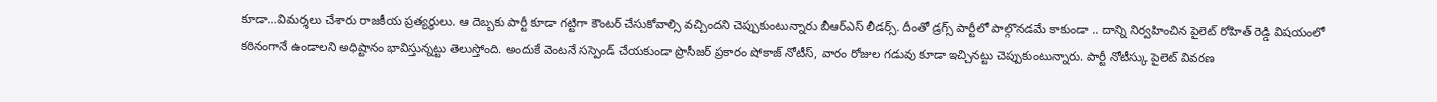కూడా…విమర్శలు చేశారు రాజకీయ ప్రత్యర్థులు. ఆ దెబ్బకు పార్టీ కూడా గట్టిగా కౌంటర్ చేసుకోవాల్సి వచ్చిందని చెప్పుకుంటున్నారు బీఆర్ఎస్ లీడర్స్. దీంతో డ్రగ్స్ పార్టీలో పాల్గొనడమే కాకుండా .. దాన్ని నిర్వహించిన పైలెట్ రోహిత్ రెడ్డి విషయంలో కఠినంగానే ఉండాలని అధిష్టానం భావిస్తున్నట్టు తెలుస్తోంది. అందుకే వెంటనే సస్పెండ్ చేయకుండా ప్రొసీజర్ ప్రకారం షోకాజ్ నోటీస్, వారం రోజుల గడువు కూడా ఇచ్చినట్టు చెప్పుకుంటున్నారు. పార్టీ నోటీస్కు పైలెట్ వివరణ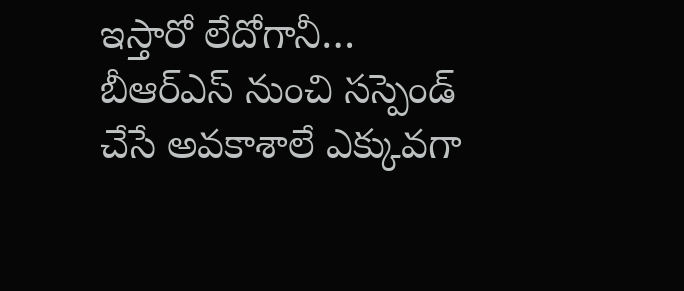ఇస్తారో లేదోగానీ… బీఆర్ఎస్ నుంచి సస్పెండ్ చేసే అవకాశాలే ఎక్కువగా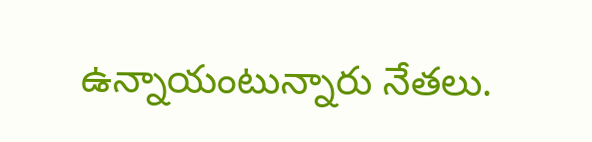ఉన్నాయంటున్నారు నేతలు.